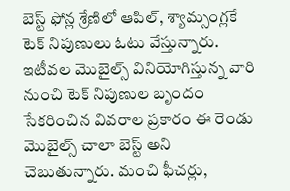బెస్ట్ ఫోన్ల శ్రేణిలో ఆపిల్, శ్యామ్సంగ్లకే టెక్ నిపుణులు ఓటు వేస్తున్నారు. ఇటీవల మొబైల్స్ వినియోగిస్తున్న వారి నుంచి టెక్ నిపుణుల బృందం సేకరించిన వివరాల ప్రకారం ఈ రెండు మొబైల్స్ చాలా బెస్ట్ అని చెబుతున్నారు. మంచి ఫీచర్లు,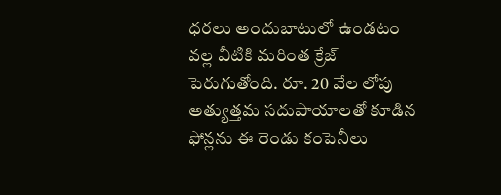ధరలు అందుబాటులో ఉండటం వల్ల వీటికి మరింత క్రేజ్ పెరుగుతోంది. రూ. 20 వేల లోపు అత్యుత్తమ సదుపాయాలతో కూడిన ఫోన్లను ఈ రెండు కంపెనీలు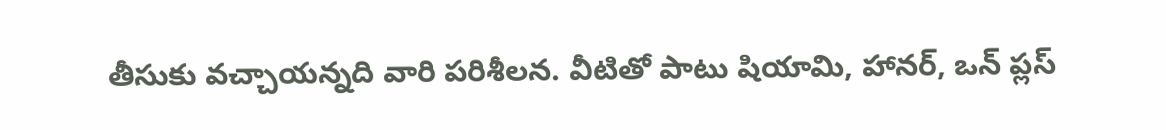తీసుకు వచ్చాయన్నది వారి పరిశీలన. వీటితో పాటు షియామి, హానర్, ఒన్ ప్లస్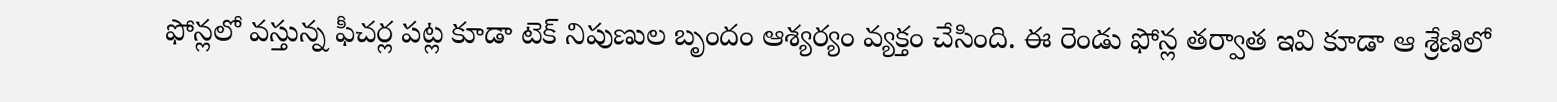ఫోన్లలో వస్తున్న ఫీచర్ల పట్ల కూడా టెక్ నిపుణుల బృందం ఆశ్యర్యం వ్యక్తం చేసింది. ఈ రెండు ఫోన్ల తర్వాత ఇవి కూడా ఆ శ్రేణిలో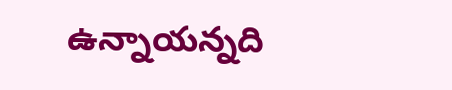ఉన్నాయన్నది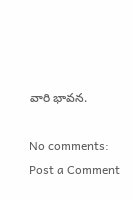వారి భావన.

No comments:
Post a Comment